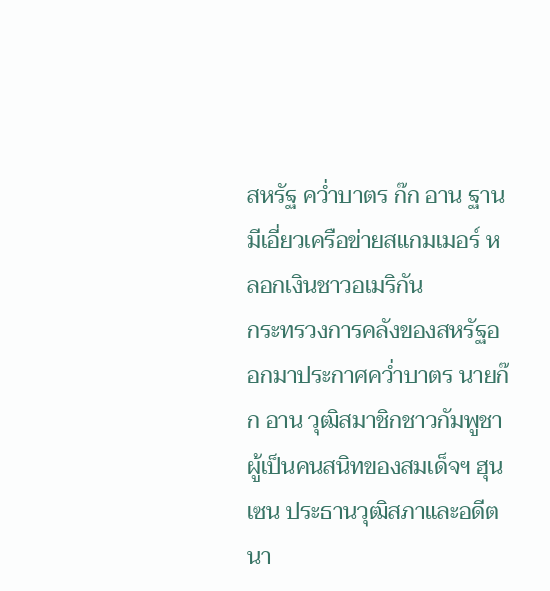สหรัฐ คว่ำบาตร ก๊ก อาน ฐานมีเอี่ยวเครือข่ายสแกมเมอร์ หลอกเงินชาวอเมริกัน
กระทรวงการคลังของสหรัฐออกมาประกาศคว่ำบาตร นายก๊ก อาน วุฒิสมาชิกชาวกัมพูชาผู้เป็นคนสนิทของสมเด็จฯ ฮุน เซน ประธานวุฒิสภาและอดีตนา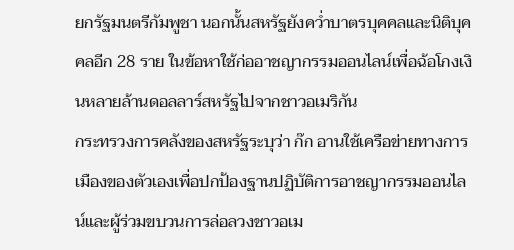ยกรัฐมนตรีกัมพูชา นอกนั้นสหรัฐยังคว่ำบาตรบุคคลและนิติบุคคลอีก 28 ราย ในข้อหาใช้ก่ออาชญากรรมออนไลน์เพื่อฉ้อโกงเงินหลายล้านดอลลาร์สหรัฐไปจากชาวอเมริกัน
กระทรวงการคลังของสหรัฐระบุว่า ก๊ก อานใช้เครือข่ายทางการเมืองของตัวเองเพื่อปกป้องฐานปฏิบัติการอาชญากรรมออนไลน์และผู้ร่วมขบวนการล่อลวงชาวอเม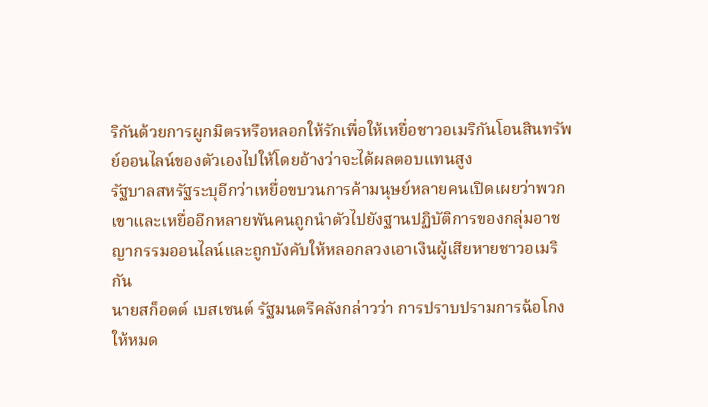ริกันด้วยการผูกมิตรหรือหลอกให้รักเพื่อให้เหยื่อชาวอเมริกันโอนสินทรัพย์ออนไลน์ของตัวเองไปให้โดยอ้างว่าจะได้ผลตอบแทนสูง
รัฐบาลสหรัฐระบุอีกว่าเหยื่อขบวนการค้ามนุษย์หลายคนเปิดเผยว่าพวกเขาและเหยื่ออีกหลายพันคนถูกนำตัวไปยังฐานปฏิบัติการของกลุ่มอาชญากรรมออนไลน์และถูกบังคับให้หลอกลวงเอาเงินผู้เสียหายชาวอเมริกัน
นายสก็อตต์ เบสเซนต์ รัฐมนตรีคลังกล่าวว่า การปราบปรามการฉ้อโกงให้หมด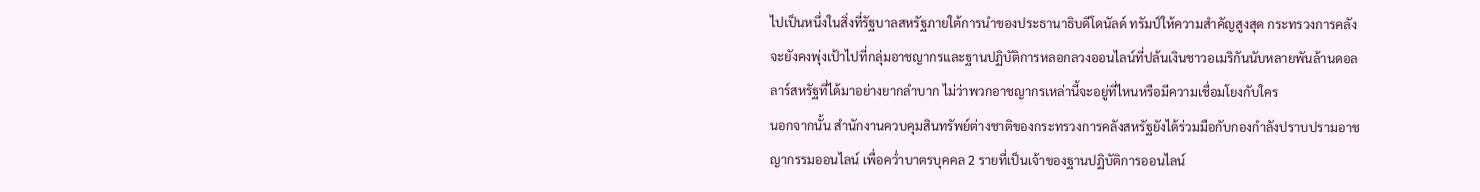ไปเป็นหนึ่งในสิ่งที่รัฐบาลสหรัฐภายใต้การนำของประธานาธิบดีโดนัลด์ ทรัมป์ให้ความสำคัญสูงสุด กระทรวงการคลังจะยังคงพุ่งเป้าไปที่กลุ่มอาชญากรและฐานปฏิบัติการหลอกลวงออนไลน์ที่ปล้นเงินชาวอเมริกันนับหลายพันล้านดอลลาร์สหรัฐที่ได้มาอย่างยากลำบาก ไม่ว่าพวกอาชญากรเหล่านี้จะอยู่ที่ไหนหรือมีความเชื่อมโยงกับใคร
นอกจากนั้น สำนักงานควบคุมสินทรัพย์ต่างชาติของกระทรวงการคลังสหรัฐยังได้ร่วมมือกับกองกำลังปราบปรามอาชญากรรมออนไลน์ เพื่อคว่ำบาตรบุคคล 2 รายที่เป็นเจ้าของฐานปฏิบัติการออนไลน์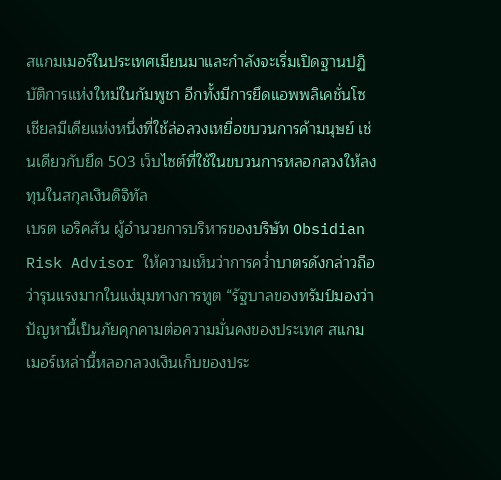สแกมเมอร์ในประเทศเมียนมาและกำลังจะเริ่มเปิดฐานปฏิบัติการแห่งใหม่ในกัมพูชา อีกทั้งมีการยึดแอพพลิเคชั่นโซเชียลมีเดียแห่งหนึ่งที่ใช้ล่อลวงเหยื่อขบวนการค้ามนุษย์ เช่นเดียวกับยึด 503 เว็บไซต์ที่ใช้ในขบวนการหลอกลวงให้ลงทุนในสกุลเงินดิจิทัล
เบรต เอริคสัน ผู้อำนวยการบริหารของบริษัท Obsidian Risk Advisor ให้ความเห็นว่าการคว่ำบาตรดังกล่าวถือว่ารุนแรงมากในแง่มุมทางการทูต “รัฐบาลของทรัมป์มองว่าปัญหานี้เป็นภัยคุกคามต่อความมั่นคงของประเทศ สแกมเมอร์เหล่านี้หลอกลวงเงินเก็บของประ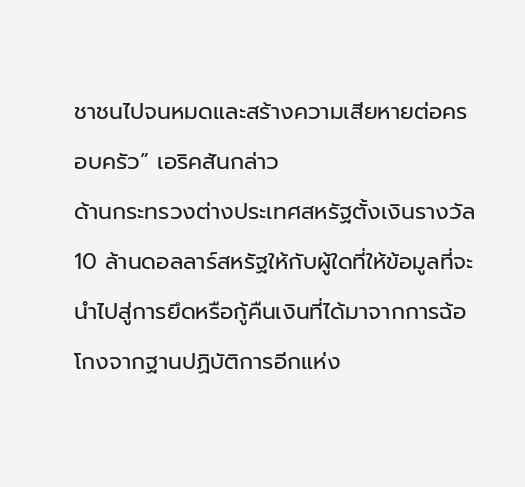ชาชนไปจนหมดและสร้างความเสียหายต่อครอบครัว” เอริคสันกล่าว
ด้านกระทรวงต่างประเทศสหรัฐตั้งเงินรางวัล 10 ล้านดอลลาร์สหรัฐให้กับผู้ใดที่ให้ข้อมูลที่จะนำไปสู่การยึดหรือกู้คืนเงินที่ได้มาจากการฉ้อโกงจากฐานปฏิบัติการอีกแห่ง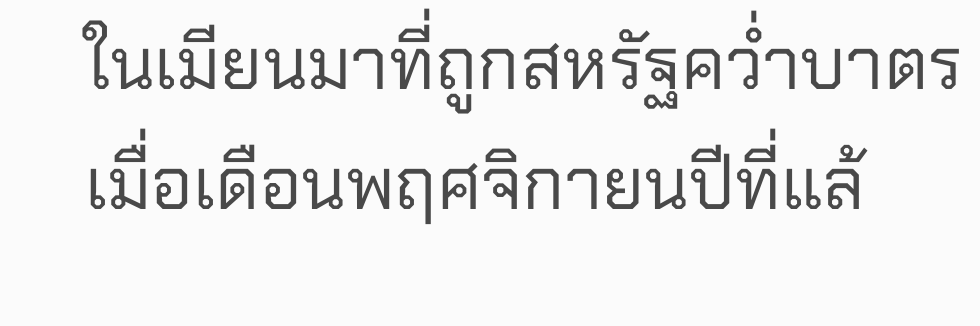ในเมียนมาที่ถูกสหรัฐคว่ำบาตรเมื่อเดือนพฤศจิกายนปีที่แล้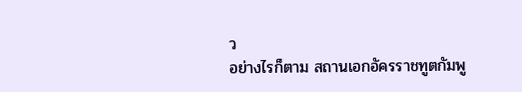ว
อย่างไรก็ตาม สถานเอกอัครราชทูตกัมพู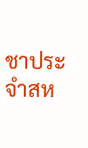ชาประจำสห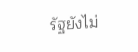รัฐยังไม่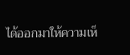ได้ออกมาให้ความเห็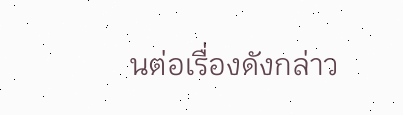นต่อเรื่องดังกล่าว